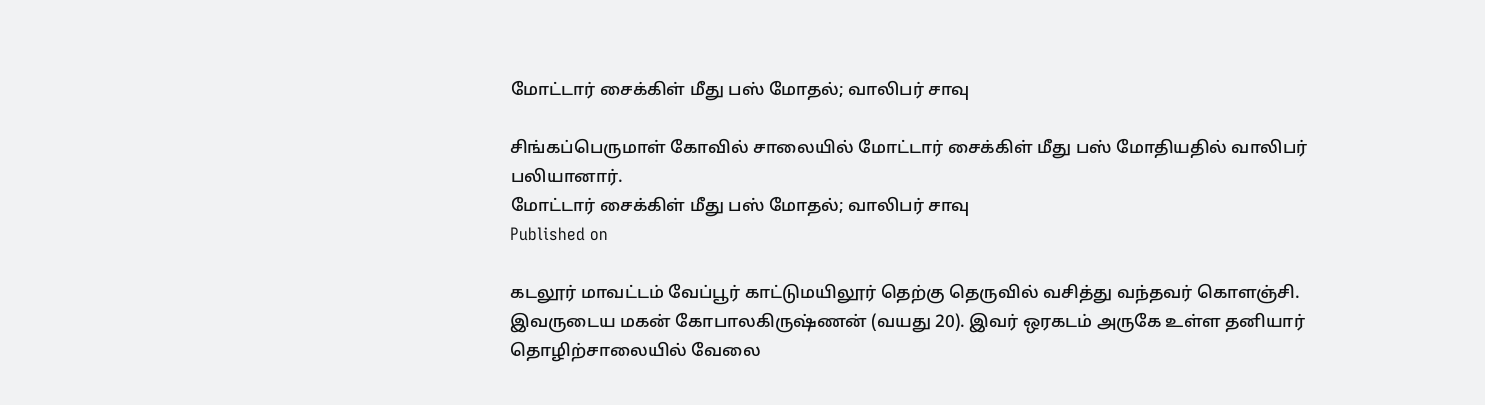மோட்டார் சைக்கிள் மீது பஸ் மோதல்; வாலிபர் சாவு

சிங்கப்பெருமாள் கோவில் சாலையில் மோட்டார் சைக்கிள் மீது பஸ் மோதியதில் வாலிபர் பலியானார்.
மோட்டார் சைக்கிள் மீது பஸ் மோதல்; வாலிபர் சாவு
Published on

கடலூர் மாவட்டம் வேப்பூர் காட்டுமயிலூர் தெற்கு தெருவில் வசித்து வந்தவர் கொளஞ்சி. இவருடைய மகன் கோபாலகிருஷ்ணன் (வயது 20). இவர் ஒரகடம் அருகே உள்ள தனியார் தொழிற்சாலையில் வேலை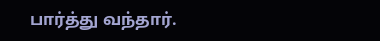பார்த்து வந்தார்.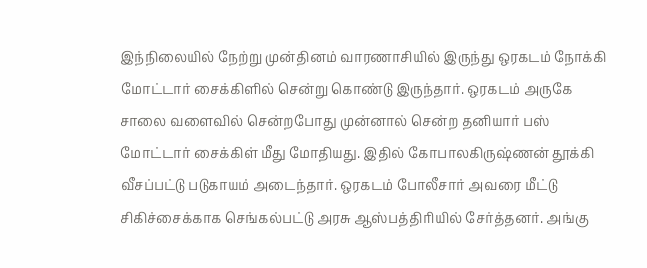இந்நிலையில் நேற்று முன்தினம் வாரணாசியில் இருந்து ஒரகடம் நோக்கி மோட்டார் சைக்கிளில் சென்று கொண்டு இருந்தார். ஒரகடம் அருகே சாலை வளைவில் சென்றபோது முன்னால் சென்ற தனியார் பஸ் மோட்டார் சைக்கிள் மீது மோதியது. இதில் கோபாலகிருஷ்ணன் தூக்கி வீசப்பட்டு படுகாயம் அடைந்தார். ஒரகடம் போலீசார் அவரை மீட்டு சிகிச்சைக்காக செங்கல்பட்டு அரசு ஆஸ்பத்திரியில் சேர்த்தனர். அங்கு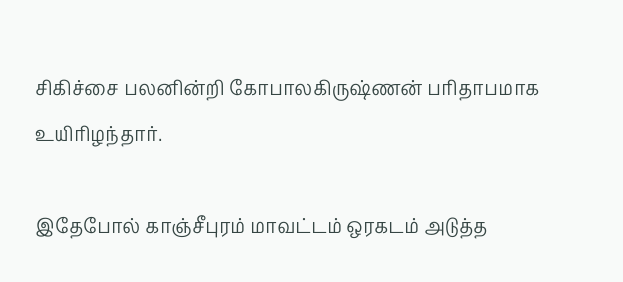சிகிச்சை பலனின்றி கோபாலகிருஷ்ணன் பரிதாபமாக உயிரிழந்தார்.

இதேபோல் காஞ்சீபுரம் மாவட்டம் ஒரகடம் அடுத்த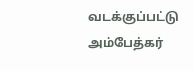வடக்குப்பட்டு அம்பேத்கர்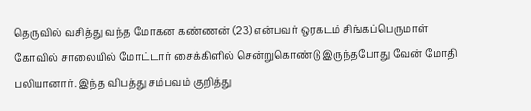தெருவில் வசித்து வந்த மோகன கண்ணன் (23) என்பவர் ஒரகடம் சிங்கப்பெருமாள் கோவில் சாலையில் மோட்டார் சைக்கிளில் சென்றுகொண்டு இருந்தபோது வேன் மோதி பலியானார். இந்த விபத்து சம்பவம் குறித்து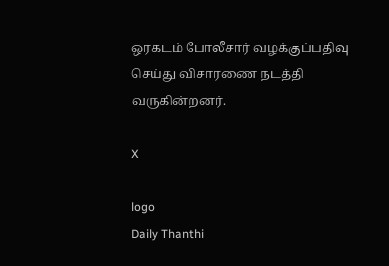ஒரகடம் போலீசார் வழக்குப்பதிவு செய்து விசாரணை நடத்தி வருகின்றனர்.

X

logo
Daily Thanthi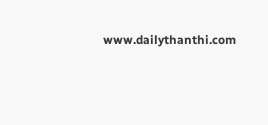www.dailythanthi.com